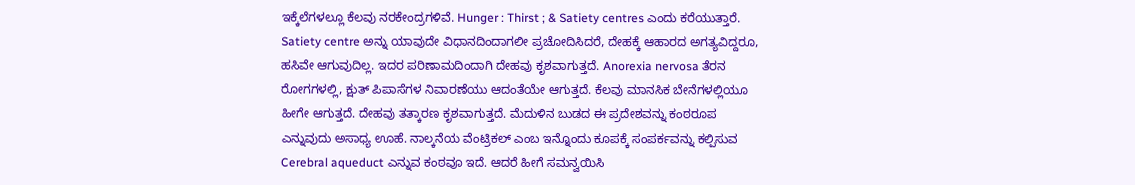ಇಕ್ಕೆಲೆಗಳಲ್ಲೂ ಕೆಲವು ನರಕೇಂದ್ರಗಳಿವೆ. Hunger : Thirst ; & Satiety centres ಎಂದು ಕರೆಯುತ್ತಾರೆ. Satiety centre ಅನ್ನು ಯಾವುದೇ ವಿಧಾನದಿಂದಾಗಲೀ ಪ್ರಚೋದಿಸಿದರೆ, ದೇಹಕ್ಕೆ ಆಹಾರದ ಅಗತ್ಯವಿದ್ದರೂ, ಹಸಿವೇ ಆಗುವುದಿಲ್ಲ. ಇದರ ಪರಿಣಾಮದಿಂದಾಗಿ ದೇಹವು ಕೃಶವಾಗುತ್ತದೆ. Anorexia nervosa ತೆರನ ರೋಗಗಳಲ್ಲಿ, ಕ್ಷುತ್ ಪಿಪಾಸೆಗಳ ನಿವಾರಣೆಯು ಆದಂತೆಯೇ ಆಗುತ್ತದೆ. ಕೆಲವು ಮಾನಸಿಕ ಬೇನೆಗಳಲ್ಲಿಯೂ ಹೀಗೇ ಆಗುತ್ತದೆ. ದೇಹವು ತತ್ಕಾರಣ ಕೃಶವಾಗುತ್ತದೆ. ಮೆದುಳಿನ ಬುಡದ ಈ ಪ್ರದೇಶವನ್ನು ಕಂಠರೂಪ ಎನ್ನುವುದು ಅಸಾಧ್ಯ ಊಹೆ. ನಾಲ್ಕನೆಯ ವೆಂಟ್ರಿಕಲ್ ಎಂಬ ಇನ್ನೊಂದು ಕೂಪಕ್ಕೆ ಸಂಪರ್ಕವನ್ನು ಕಲ್ಪಿಸುವ Cerebral aqueduct ಎನ್ನುವ ಕಂಠವೂ ಇದೆ. ಆದರೆ ಹೀಗೆ ಸಮನ್ವಯಿಸಿ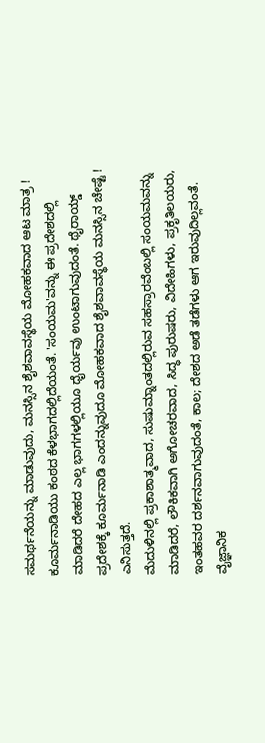ಸಮರ್ಥನೆಯನ್ನು ಮಾಡುವುದು, ಮನಸ್ಸಿನ ಶೈಶವಾವಸ್ಥೆಯ ಮೋಹಕವಾದ ಆಟ ಮಾತ್ರ !
ಕೂರ್ಮನಾಡಿಯು ಕಂಠದ ಕೆಳಭಾಗದಲ್ಲಿದೆಯಂತೆ. 'ಸಂಯಮ'ವನ್ನು ಈ ಪ್ರದೇಶದಲ್ಲಿ ಮಾಡಿದರೆ ದೇಹದ ಎಲ್ಲ ಭಾಗಗಳಲ್ಲಿಯೂ ಧೈರ್ಯವು ಉಂಟಾಗುವುದಂತೆ. ಥೈರಾಯ್ಡ್ ಪ್ರದೇಶಕ್ಕೆ ಕೂರ್ಮನಾಡಿ ಎಂದನ್ನುವುದೂ ಮೋಹಕವಾದ ಶೈಶವಾವಸ್ಥೆಯ ಮನಸ್ಸಿನ ಚೇಷ್ಟೆ ! ಎನಿಸುತ್ತದೆ.
ಮೆದುಳಿನಲ್ಲಿ ಪ್ರಕಾಶಾತ್ಮವಾದ, ಸುಷುಮ್ನಾಂತದಲ್ಲಿರುವ ಸಹಸ್ರಾರವೆಂಬಲ್ಲಿ ಸಂಯಮವನ್ನು ಮಾಡಿದರೆ, ಲೌಕಿಕವಾಗಿ ಅಗೋಚರವಾದ, ಸಿದ್ಧ ಪುರುಷರು, ವಿದೇಹಿಗಳು, ಪ್ರಕೃತಿಲಯರು, ಇಂತಹವರ ದರ್ಶನವಾಗುವುದಂತೆ, ಕಾಲ; ದೇಶದ ಅಡೆ ತಡೆಗಳು ಆಗ ಇರುವುದಿಲ್ಲವಂತೆ.
ವೈಜ್ಞಾನಿಕ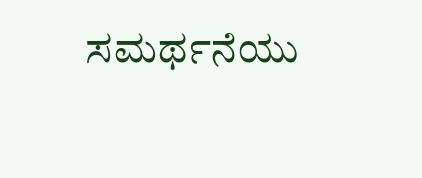ಸಮರ್ಥನೆಯು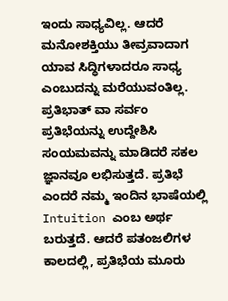ಇಂದು ಸಾಧ್ಯವಿಲ್ಲ. ಆದರೆ ಮನೋಶಕ್ತಿಯು ತೀವ್ರವಾದಾಗ ಯಾವ ಸಿದ್ಧಿಗಳಾದರೂ ಸಾಧ್ಯ ಎಂಬುದನ್ನು ಮರೆಯುವಂತಿಲ್ಲ.
ಪ್ರತಿಭಾತ್ ವಾ ಸರ್ವಂ
ಪ್ರತಿಭೆಯನ್ನು ಉದ್ದೇಶಿಸಿ ಸಂಯಮವನ್ನು ಮಾಡಿದರೆ ಸಕಲ ಜ್ಞಾನವೂ ಲಭಿಸುತ್ತದೆ. ಪ್ರತಿಭೆ ಎಂದರೆ ನಮ್ಮ ಇಂದಿನ ಭಾಷೆಯಲ್ಲಿ Intuition ಎಂಬ ಅರ್ಥ ಬರುತ್ತದೆ. ಆದರೆ ಪತಂಜಲಿಗಳ ಕಾಲದಲ್ಲಿ, ಪ್ರತಿಭೆಯ ಮೂರು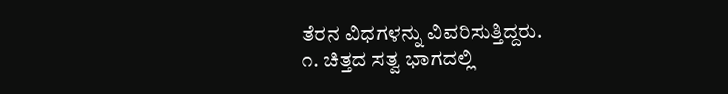ತೆರನ ವಿಧಗಳನ್ನು ವಿವರಿಸುತ್ತಿದ್ದರು.
೧. ಚಿತ್ತದ ಸತ್ವ ಭಾಗದಲ್ಲಿ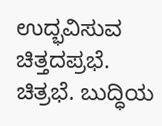ಉದ್ಭವಿಸುವ ಚಿತ್ತದಪ್ರಭೆ. ಚಿತ್ರಭೆ. ಬುದ್ಧಿಯ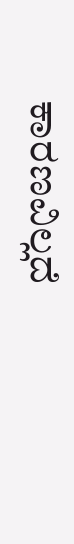ಕಾರಣವಿಲ್ಲದೆ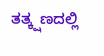ತತ್ಕ್ಷಣದಲ್ಲಿ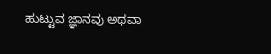ಹುಟ್ಟುವ ಜ್ಞಾನವು ಅಥವಾ